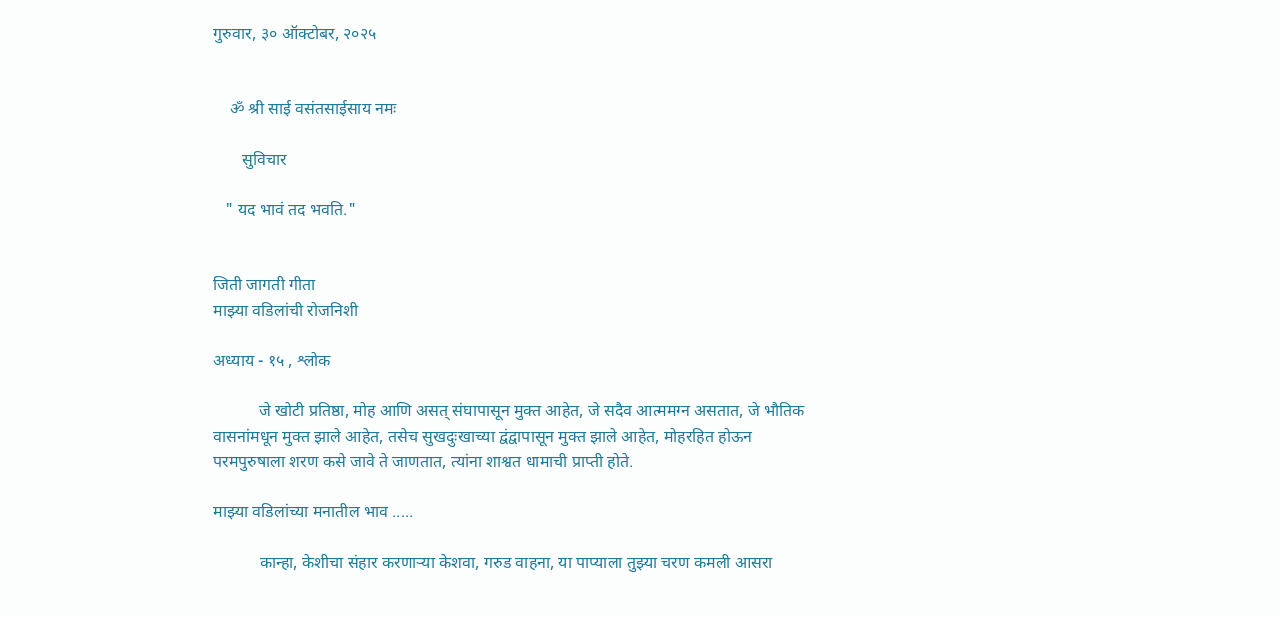गुरुवार, ३० ऑक्टोबर, २०२५


    ॐ श्री साई वसंतसाईसाय नमः

       सुविचार

   " यद भावं तद भवति."


जिती जागती गीता
माझ्या वडिलांची रोजनिशी

अध्याय - १५ , श्लोक

           जे खोटी प्रतिष्ठा, मोह आणि असत् संघापासून मुक्त आहेत, जे सदैव आत्ममग्न असतात, जे भौतिक वासनांमधून मुक्त झाले आहेत, तसेच सुखदुःखाच्या द्वंद्वापासून मुक्त झाले आहेत, मोहरहित होऊन परमपुरुषाला शरण कसे जावे ते जाणतात, त्यांना शाश्वत धामाची प्राप्ती होते.

माझ्या वडिलांच्या मनातील भाव .....

           कान्हा, केशीचा संहार करणाऱ्या केशवा, गरुड वाहना, या पाप्याला तुझ्या चरण कमली आसरा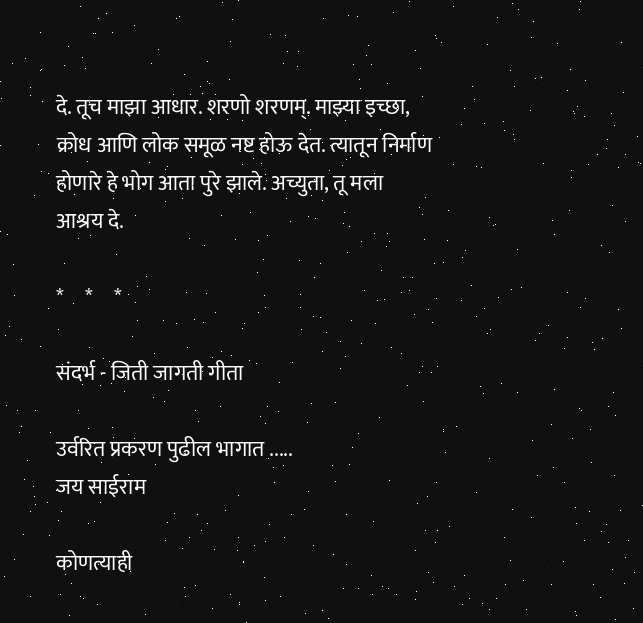दे. तूच माझा आधार. शरणो शरणम्. माझ्या इच्छा, क्रोध आणि लोक समूळ नष्ट होऊ देत. त्यातून निर्माण होणारे हे भोग आता पुरे झाले. अच्युता, तू मला आश्रय दे.

*     *     *

संदर्भ - जिती जागती गीता

उर्वरित प्रकरण पुढील भागात .....
जय साईराम

कोणत्याही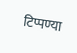टिप्पण्‍या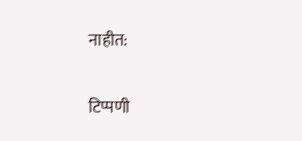नाहीत:

टिप्पणी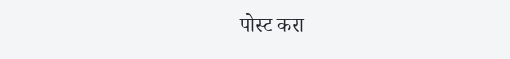पोस्ट करा